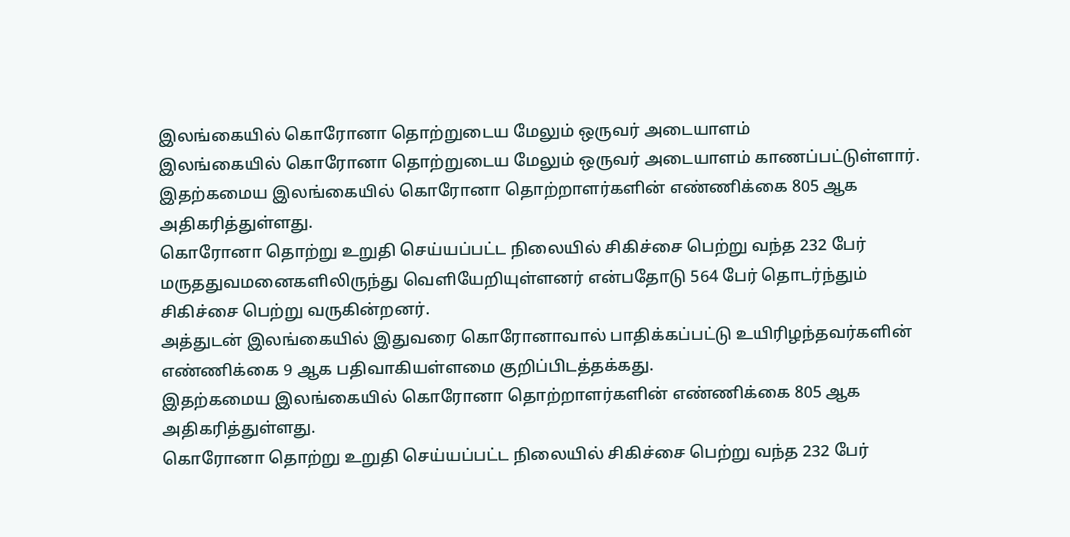இலங்கையில் கொரோனா தொற்றுடைய மேலும் ஒருவர் அடையாளம்
இலங்கையில் கொரோனா தொற்றுடைய மேலும் ஒருவர் அடையாளம் காணப்பட்டுள்ளார்.
இதற்கமைய இலங்கையில் கொரோனா தொற்றாளர்களின் எண்ணிக்கை 805 ஆக அதிகரித்துள்ளது.
கொரோனா தொற்று உறுதி செய்யப்பட்ட நிலையில் சிகிச்சை பெற்று வந்த 232 பேர் மருததுவமனைகளிலிருந்து வெளியேறியுள்ளனர் என்பதோடு 564 பேர் தொடர்ந்தும் சிகிச்சை பெற்று வருகின்றனர்.
அத்துடன் இலங்கையில் இதுவரை கொரோனாவால் பாதிக்கப்பட்டு உயிரிழந்தவர்களின் எண்ணிக்கை 9 ஆக பதிவாகியள்ளமை குறிப்பிடத்தக்கது.
இதற்கமைய இலங்கையில் கொரோனா தொற்றாளர்களின் எண்ணிக்கை 805 ஆக அதிகரித்துள்ளது.
கொரோனா தொற்று உறுதி செய்யப்பட்ட நிலையில் சிகிச்சை பெற்று வந்த 232 பேர்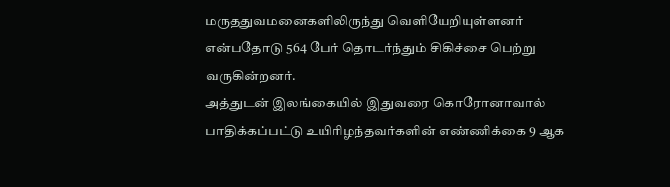மருததுவமனைகளிலிருந்து வெளியேறியுள்ளனர் என்பதோடு 564 பேர் தொடர்ந்தும் சிகிச்சை பெற்று வருகின்றனர்.
அத்துடன் இலங்கையில் இதுவரை கொரோனாவால் பாதிக்கப்பட்டு உயிரிழந்தவர்களின் எண்ணிக்கை 9 ஆக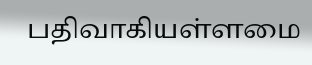பதிவாகியள்ளமை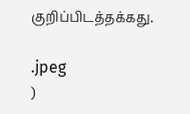குறிப்பிடத்தக்கது.

.jpeg
)